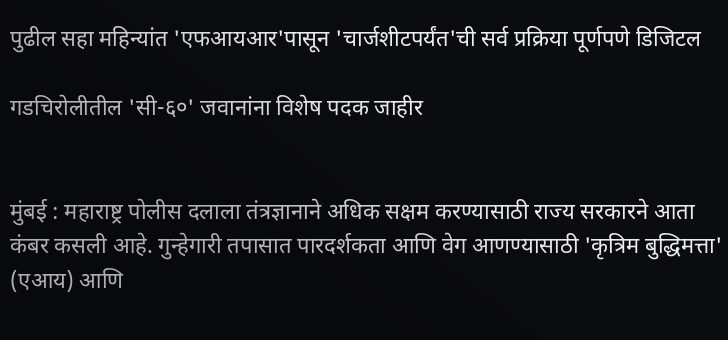पुढील सहा महिन्यांत 'एफआयआर'पासून 'चार्जशीटपर्यंत'ची सर्व प्रक्रिया पूर्णपणे डिजिटल

गडचिरोलीतील 'सी-६०' जवानांना विशेष पदक जाहीर


मुंबई : महाराष्ट्र पोलीस दलाला तंत्रज्ञानाने अधिक सक्षम करण्यासाठी राज्य सरकारने आता कंबर कसली आहे. गुन्हेगारी तपासात पारदर्शकता आणि वेग आणण्यासाठी 'कृत्रिम बुद्धिमत्ता' (एआय) आणि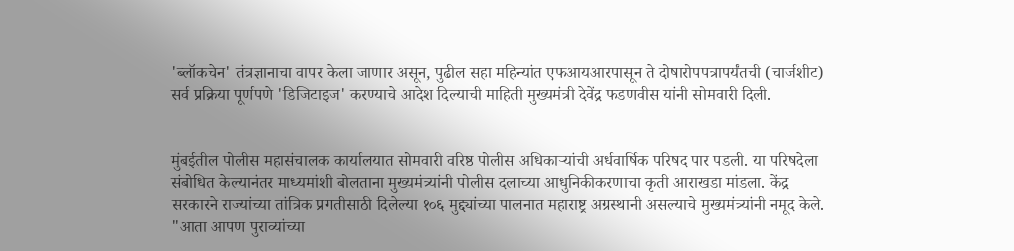'ब्लॉकचेन' तंत्रज्ञानाचा वापर केला जाणार असून, पुढील सहा महिन्यांत एफआयआरपासून ते दोषारोपपत्रापर्यंतची (चार्जशीट) सर्व प्रक्रिया पूर्णपणे 'डिजिटाइज' करण्याचे आदेश दिल्याची माहिती मुख्यमंत्री देवेंद्र फडणवीस यांनी सोमवारी दिली.


मुंबईतील पोलीस महासंचालक कार्यालयात सोमवारी वरिष्ठ पोलीस अधिकाऱ्यांची अर्धवार्षिक परिषद पार पडली. या परिषदेला संबोधित केल्यानंतर माध्यमांशी बोलताना मुख्यमंत्र्यांनी पोलीस दलाच्या आधुनिकीकरणाचा कृती आराखडा मांडला. केंद्र सरकारने राज्यांच्या तांत्रिक प्रगतीसाठी दिलेल्या १०६ मुद्द्यांच्या पालनात महाराष्ट्र अग्रस्थानी असल्याचे मुख्यमंत्र्यांनी नमूद केले. "आता आपण पुराव्यांच्या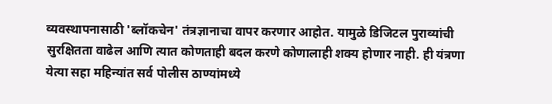व्यवस्थापनासाठी 'ब्लॉकचेन' तंत्रज्ञानाचा वापर करणार आहोत. यामुळे डिजिटल पुराव्यांची सुरक्षितता वाढेल आणि त्यात कोणताही बदल करणे कोणालाही शक्य होणार नाही. ही यंत्रणा येत्या सहा महिन्यांत सर्व पोलीस ठाण्यांमध्ये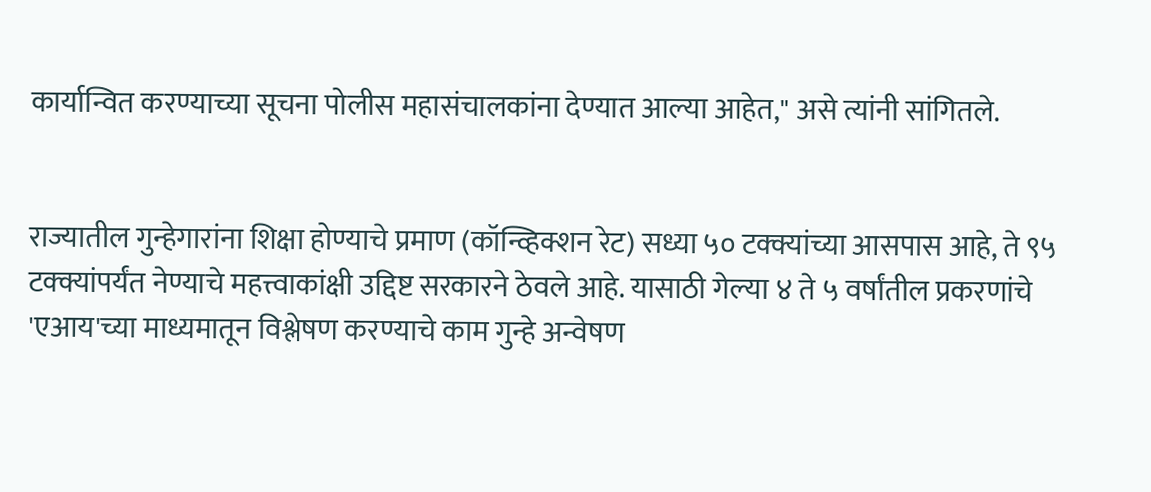कार्यान्वित करण्याच्या सूचना पोलीस महासंचालकांना देण्यात आल्या आहेत," असे त्यांनी सांगितले.


राज्यातील गुन्हेगारांना शिक्षा होण्याचे प्रमाण (कॉन्व्हिक्शन रेट) सध्या ५० टक्क्यांच्या आसपास आहे, ते ९५ टक्क्यांपर्यंत नेण्याचे महत्त्वाकांक्षी उद्दिष्ट सरकारने ठेवले आहे. यासाठी गेल्या ४ ते ५ वर्षांतील प्रकरणांचे 'एआय'च्या माध्यमातून विश्लेषण करण्याचे काम गुन्हे अन्वेषण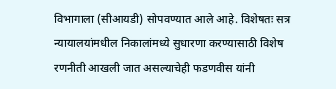विभागाला (सीआयडी) सोपवण्यात आले आहे. विशेषतः सत्र न्यायालयांमधील निकालांमध्ये सुधारणा करण्यासाठी विशेष रणनीती आखली जात असल्याचेही फडणवीस यांनी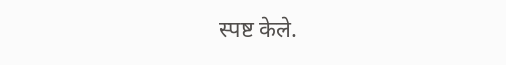स्पष्ट केले.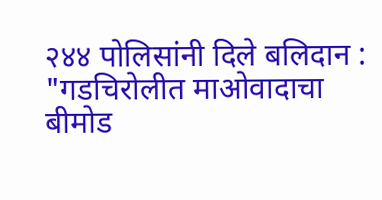२४४ पोलिसांनी दिले बलिदान : "गडचिरोलीत माओवादाचा बीमोड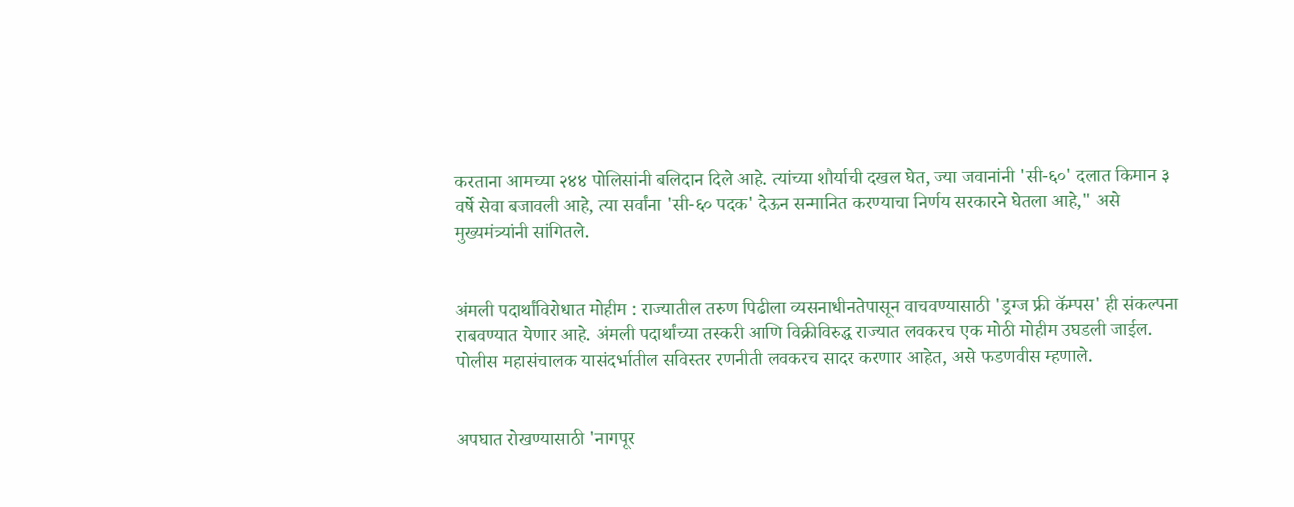करताना आमच्या २४४ पोलिसांनी बलिदान दिले आहे. त्यांच्या शौर्याची दखल घेत, ज्या जवानांनी 'सी-६०' दलात किमान ३ वर्षे सेवा बजावली आहे, त्या सर्वांना 'सी-६० पदक' देऊन सन्मानित करण्याचा निर्णय सरकारने घेतला आहे," असे मुख्यमंत्र्यांनी सांगितले.


अंमली पदार्थांविरोधात मोहीम : राज्यातील तरुण पिढीला व्यसनाधीनतेपासून वाचवण्यासाठी 'ड्रग्ज फ्री कॅम्पस' ही संकल्पना राबवण्यात येणार आहे. अंमली पदार्थांच्या तस्करी आणि विक्रीविरुद्ध राज्यात लवकरच एक मोठी मोहीम उघडली जाईल. पोलीस महासंचालक यासंदर्भातील सविस्तर रणनीती लवकरच सादर करणार आहेत, असे फडणवीस म्हणाले.


अपघात रोखण्यासाठी 'नागपूर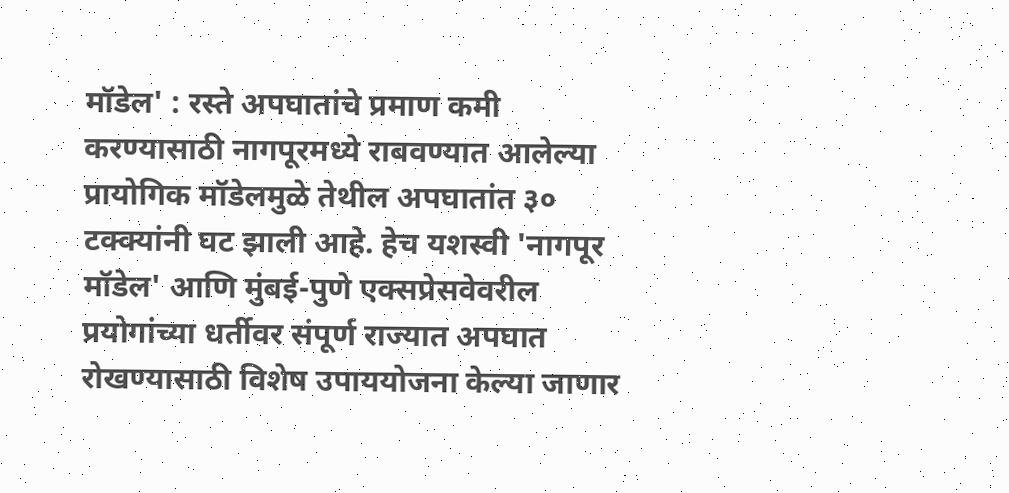मॉडेल' : रस्ते अपघातांचे प्रमाण कमी करण्यासाठी नागपूरमध्ये राबवण्यात आलेल्या प्रायोगिक मॉडेलमुळे तेथील अपघातांत ३० टक्क्यांनी घट झाली आहे. हेच यशस्वी 'नागपूर मॉडेल' आणि मुंबई-पुणे एक्सप्रेसवेवरील प्रयोगांच्या धर्तीवर संपूर्ण राज्यात अपघात रोखण्यासाठी विशेष उपाययोजना केल्या जाणार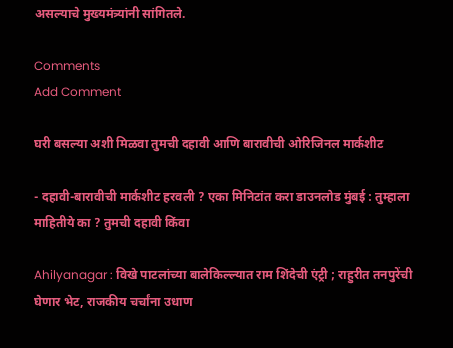असल्याचे मुख्यमंत्र्यांनी सांगितले.

Comments
Add Comment

घरी बसल्या अशी मिळवा तुमची दहावी आणि बारावीची ओरिजिनल मार्कशीट

- दहावी-बारावीची मार्कशीट हरवली ? एका मिनिटांत करा डाउनलोड मुंबई : तुम्हाला माहितीये का ? तुमची दहावी किंवा

Ahilyanagar : विखे पाटलांच्या बालेकिल्ल्यात राम शिंदेची एंट्री ; राहुरीत तनपुरेंची घेणार भेट, राजकीय चर्चांना उधाण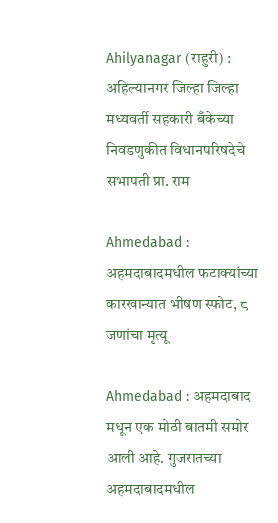Ahilyanagar (राहुरी) : अहिल्यानगर जिल्हा जिल्हा मध्यवर्ती सहकारी बँकेच्या निवडणुकीत विधानपरिषदेचे सभापती प्रा. राम

Ahmedabad : अहमदाबादमधील फटाक्यांच्या कारखान्यात भीषण स्फोट, ८ जणांचा मृत्यू

Ahmedabad : अहमदाबाद मधून एक मोठी बातमी समोर आली आहे. गुजरातच्या अहमदाबादमधील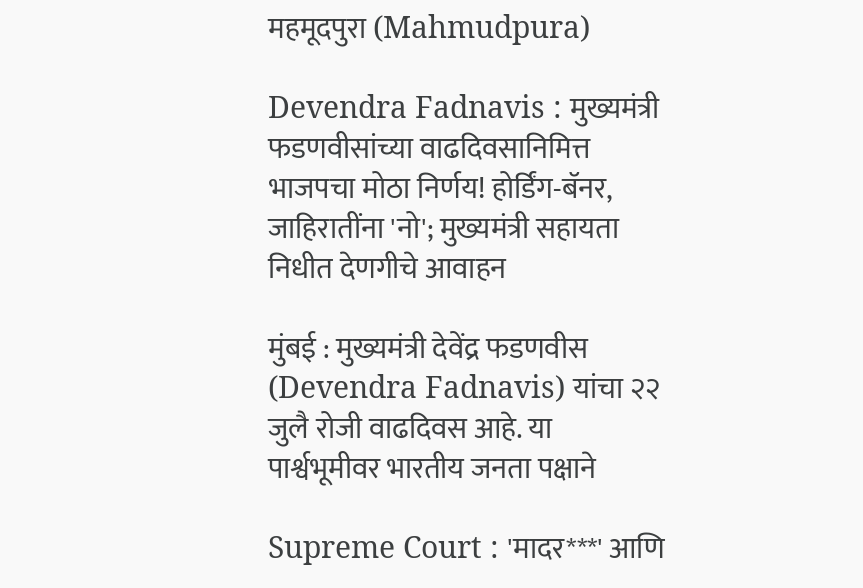महमूदपुरा (Mahmudpura)

Devendra Fadnavis : मुख्यमंत्री फडणवीसांच्या वाढदिवसानिमित्त भाजपचा मोठा निर्णय! होर्डिंग-बॅनर, जाहिरातींना 'नो'; मुख्यमंत्री सहायता निधीत देणगीचे आवाहन

मुंबई : मुख्यमंत्री देवेंद्र फडणवीस (Devendra Fadnavis) यांचा २२ जुलै रोजी वाढदिवस आहे. या पार्श्वभूमीवर भारतीय जनता पक्षाने

Supreme Court : 'मादर***' आणि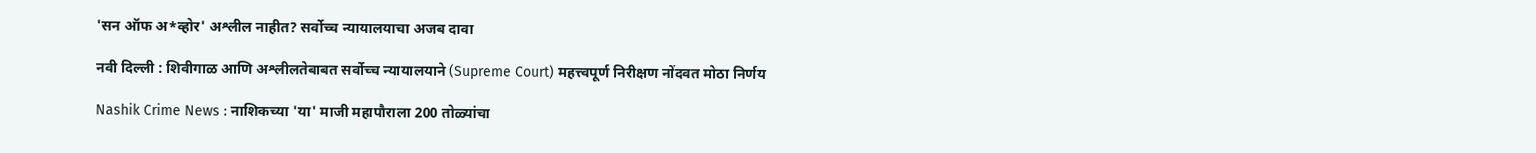'सन ऑफ अ*व्होर' अश्लील नाहीत? सर्वोच्च न्यायालयाचा अजब दावा

नवी दिल्ली : शिवीगाळ आणि अश्लीलतेबाबत सर्वोच्च न्यायालयाने (Supreme Court) महत्त्वपूर्ण निरीक्षण नोंदवत मोठा निर्णय

Nashik Crime News : नाशिकच्या 'या' माजी महापौराला 200 तोळ्यांचा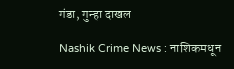गंडा, गुन्हा दाखल

Nashik Crime News : नाशिकमधून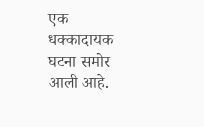एक धक्कादायक घटना समोर आली आहे.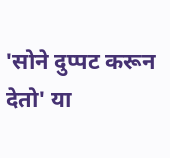'सोने दुप्पट करून देतो' या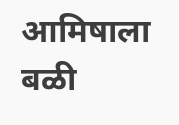आमिषाला बळी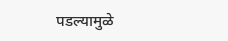पडल्यामुळे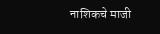नाशिकचे माजी